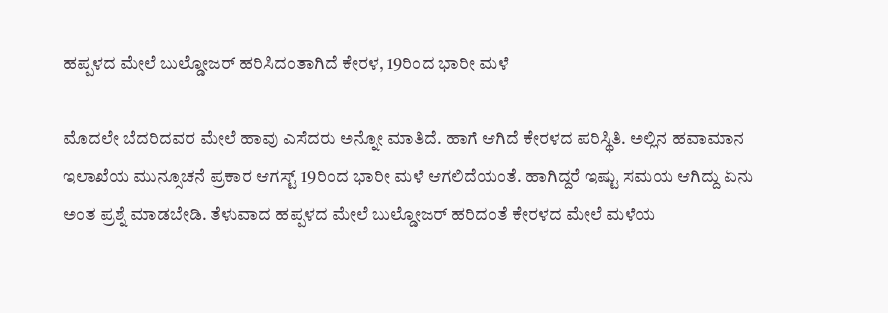ಹಪ್ಪಳದ ಮೇಲೆ ಬುಲ್ಡೋಜರ್ ಹರಿಸಿದಂತಾಗಿದೆ ಕೇರಳ, 19ರಿಂದ ಭಾರೀ ಮಳೆ

ಮೊದಲೇ ಬೆದರಿದವರ ಮೇಲೆ ಹಾವು ಎಸೆದರು ಅನ್ನೋ ಮಾತಿದೆ. ಹಾಗೆ ಆಗಿದೆ ಕೇರಳದ ಪರಿಸ್ಥಿತಿ. ಅಲ್ಲಿನ ಹವಾಮಾನ ಇಲಾಖೆಯ ಮುನ್ಸೂಚನೆ ಪ್ರಕಾರ ಆಗಸ್ಟ್ 19ರಿಂದ ಭಾರೀ ಮಳೆ ಆಗಲಿದೆಯಂತೆ. ಹಾಗಿದ್ದರೆ ಇಷ್ಟು ಸಮಯ ಆಗಿದ್ದು ಏನು ಅಂತ ಪ್ರಶ್ನೆ ಮಾಡಬೇಡಿ. ತೆಳುವಾದ ಹಪ್ಪಳದ ಮೇಲೆ ಬುಲ್ಡೋಜರ್ ಹರಿದಂತೆ ಕೇರಳದ ಮೇಲೆ ಮಳೆಯ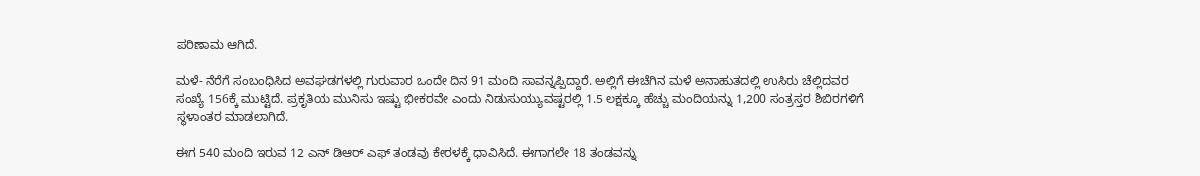ಪರಿಣಾಮ ಆಗಿದೆ.

ಮಳೆ- ನೆರೆಗೆ ಸಂಬಂಧಿಸಿದ ಅವಘಡಗಳಲ್ಲಿ ಗುರುವಾರ ಒಂದೇ ದಿನ 91 ಮಂದಿ ಸಾವನ್ನಪ್ಪಿದ್ದಾರೆ. ಅಲ್ಲಿಗೆ ಈಚೆಗಿನ ಮಳೆ ಅನಾಹುತದಲ್ಲಿ ಉಸಿರು ಚೆಲ್ಲಿದವರ ಸಂಖ್ಯೆ 156ಕ್ಕೆ ಮುಟ್ಟಿದೆ. ಪ್ರಕೃತಿಯ ಮುನಿಸು ಇಷ್ಟು ಭೀಕರವೇ ಎಂದು ನಿಡುಸುಯ್ಯುವಷ್ಟರಲ್ಲಿ 1.5 ಲಕ್ಷಕ್ಕೂ ಹೆಚ್ಚು ಮಂದಿಯನ್ನು 1,200 ಸಂತ್ರಸ್ತರ ಶಿಬಿರಗಳಿಗೆ ಸ್ಥಳಾಂತರ ಮಾಡಲಾಗಿದೆ.

ಈಗ 540 ಮಂದಿ ಇರುವ 12 ಎನ್ ಡಿಆರ್ ಎಫ್ ತಂಡವು ಕೇರಳಕ್ಕೆ ಧಾವಿಸಿದೆ. ಈಗಾಗಲೇ 18 ತಂಡವನ್ನು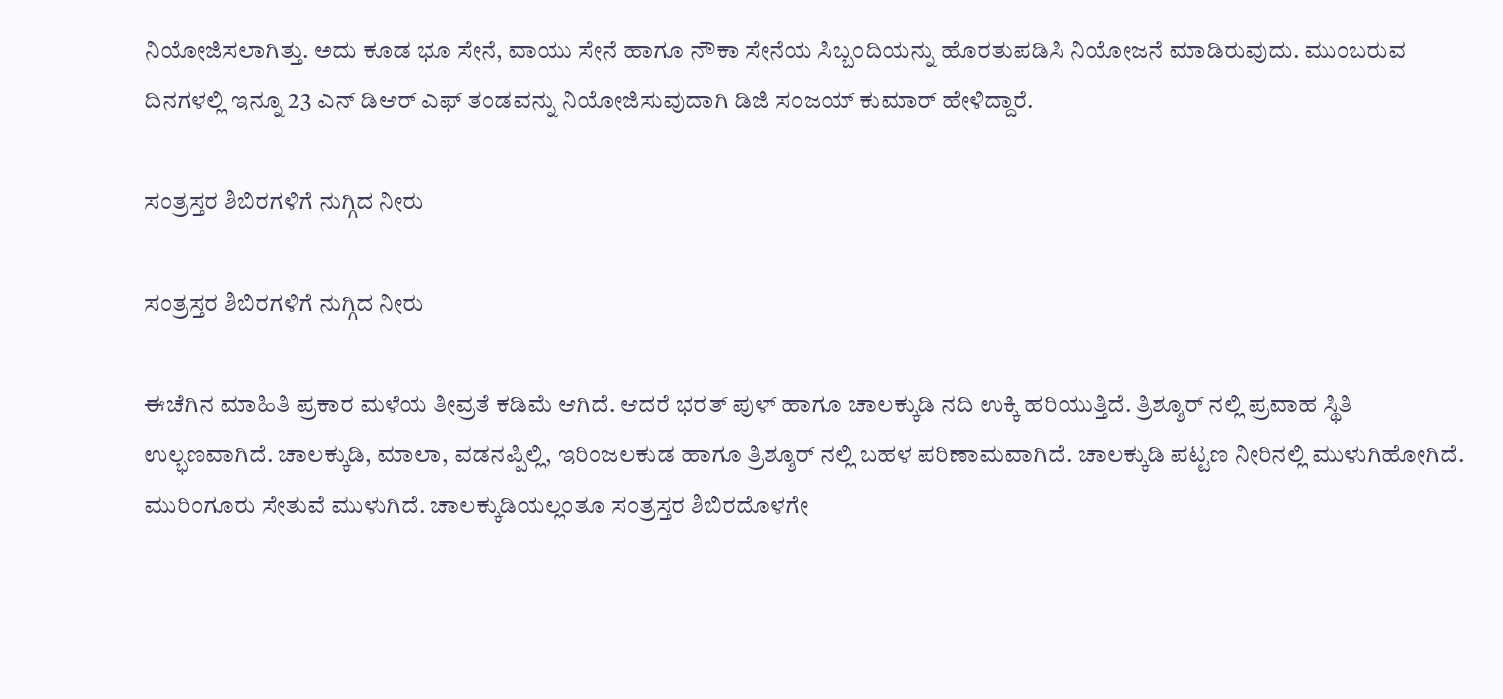ನಿಯೋಜಿಸಲಾಗಿತ್ತು. ಅದು ಕೂಡ ಭೂ ಸೇನೆ, ವಾಯು ಸೇನೆ ಹಾಗೂ ನೌಕಾ ಸೇನೆಯ ಸಿಬ್ಬಂದಿಯನ್ನು ಹೊರತುಪಡಿಸಿ ನಿಯೋಜನೆ ಮಾಡಿರುವುದು. ಮುಂಬರುವ ದಿನಗಳಲ್ಲಿ ಇನ್ನೂ 23 ಎನ್ ಡಿಆರ್ ಎಫ್ ತಂಡವನ್ನು ನಿಯೋಜಿಸುವುದಾಗಿ ಡಿಜಿ ಸಂಜಯ್ ಕುಮಾರ್ ಹೇಳಿದ್ದಾರೆ.

ಸಂತ್ರಸ್ತರ ಶಿಬಿರಗಳಿಗೆ ನುಗ್ಗಿದ ನೀರು

ಸಂತ್ರಸ್ತರ ಶಿಬಿರಗಳಿಗೆ ನುಗ್ಗಿದ ನೀರು

ಈಚೆಗಿನ ಮಾಹಿತಿ ಪ್ರಕಾರ ಮಳೆಯ ತೀವ್ರತೆ ಕಡಿಮೆ ಆಗಿದೆ. ಆದರೆ ಭರತ್ ಪುಳ್ ಹಾಗೂ ಚಾಲಕ್ಕುಡಿ ನದಿ ಉಕ್ಕಿ ಹರಿಯುತ್ತಿದೆ. ತ್ರಿಶ್ಶೂರ್ ನಲ್ಲಿ ಪ್ರವಾಹ ಸ್ಥಿತಿ ಉಲ್ಭಣವಾಗಿದೆ. ಚಾಲಕ್ಕುಡಿ, ಮಾಲಾ, ವಡನಪ್ಪಿಲ್ಲಿ, ಇರಿಂಜಲಕುಡ ಹಾಗೂ ತ್ರಿಶ್ಶೂರ್ ನಲ್ಲಿ ಬಹಳ ಪರಿಣಾಮವಾಗಿದೆ. ಚಾಲಕ್ಕುಡಿ ಪಟ್ಟಣ ನೀರಿನಲ್ಲಿ ಮುಳುಗಿಹೋಗಿದೆ. ಮುರಿಂಗೂರು ಸೇತುವೆ ಮುಳುಗಿದೆ. ಚಾಲಕ್ಕುಡಿಯಲ್ಲಂತೂ ಸಂತ್ರಸ್ತರ ಶಿಬಿರದೊಳಗೇ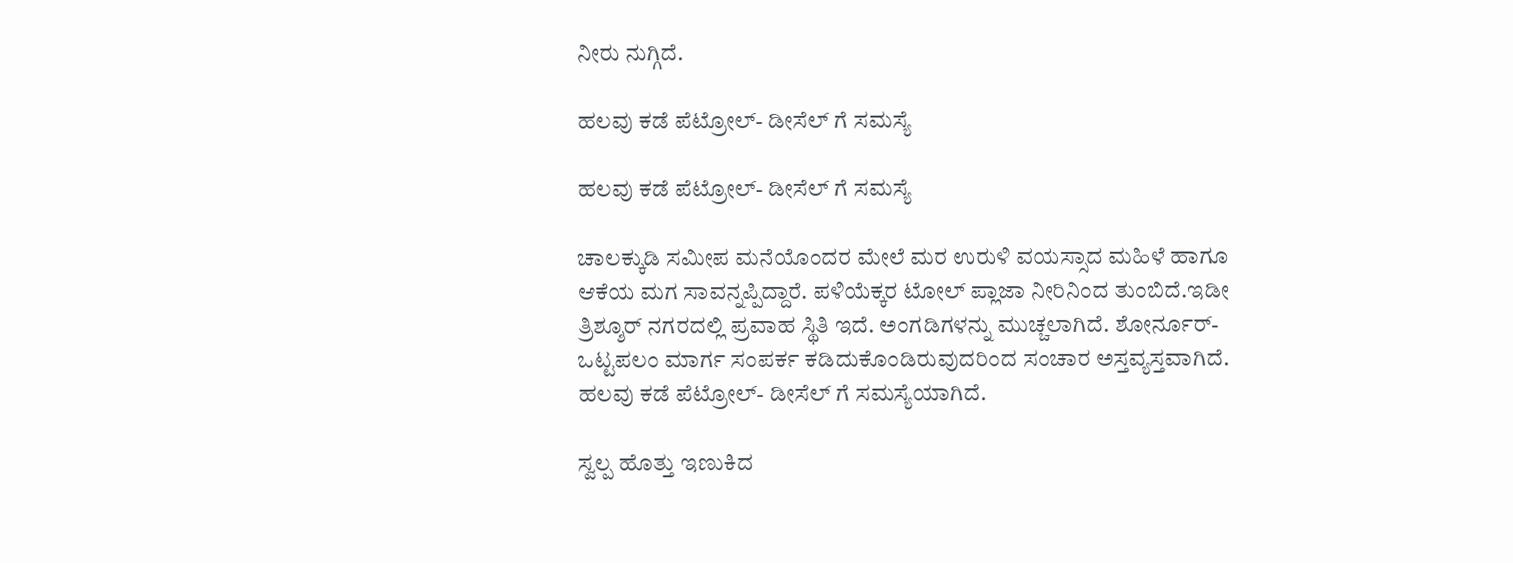ನೀರು ನುಗ್ಗಿದೆ.

ಹಲವು ಕಡೆ ಪೆಟ್ರೋಲ್- ಡೀಸೆಲ್ ಗೆ ಸಮಸ್ಯೆ

ಹಲವು ಕಡೆ ಪೆಟ್ರೋಲ್- ಡೀಸೆಲ್ ಗೆ ಸಮಸ್ಯೆ

ಚಾಲಕ್ಕುಡಿ ಸಮೀಪ ಮನೆಯೊಂದರ ಮೇಲೆ ಮರ ಉರುಳಿ ವಯಸ್ಸಾದ ಮಹಿಳೆ ಹಾಗೂ ಆಕೆಯ ಮಗ ಸಾವನ್ನಪ್ಪಿದ್ದಾರೆ. ಪಳಿಯೆಕ್ಕರ ಟೋಲ್ ಪ್ಲಾಜಾ ನೀರಿನಿಂದ ತುಂಬಿದೆ.ಇಡೀ ತ್ರಿಶ್ಶೂರ್ ನಗರದಲ್ಲಿ ಪ್ರವಾಹ ಸ್ಥಿತಿ ಇದೆ. ಅಂಗಡಿಗಳನ್ನು ಮುಚ್ಚಲಾಗಿದೆ. ಶೋರ್ನೂರ್- ಒಟ್ಟಪಲಂ ಮಾರ್ಗ ಸಂಪರ್ಕ ಕಡಿದುಕೊಂಡಿರುವುದರಿಂದ ಸಂಚಾರ ಅಸ್ತವ್ಯಸ್ತವಾಗಿದೆ. ಹಲವು ಕಡೆ ಪೆಟ್ರೋಲ್- ಡೀಸೆಲ್ ಗೆ ಸಮಸ್ಯೆಯಾಗಿದೆ.

ಸ್ವಲ್ಪ ಹೊತ್ತು ಇಣುಕಿದ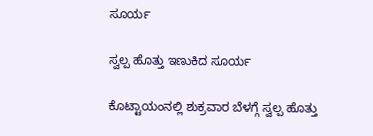ಸೂರ್ಯ

ಸ್ವಲ್ಪ ಹೊತ್ತು ಇಣುಕಿದ ಸೂರ್ಯ

ಕೊಟ್ಟಾಯಂನಲ್ಲಿ ಶುಕ್ರವಾರ ಬೆಳಗ್ಗೆ ಸ್ವಲ್ಪ ಹೊತ್ತು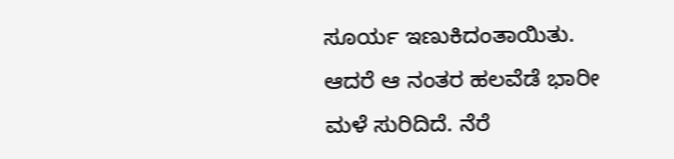ಸೂರ್ಯ ಇಣುಕಿದಂತಾಯಿತು. ಆದರೆ ಆ ನಂತರ ಹಲವೆಡೆ ಭಾರೀ ಮಳೆ ಸುರಿದಿದೆ. ನೆರೆ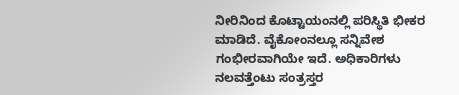ನೀರಿನಿಂದ ಕೊಟ್ಟಾಯಂನಲ್ಲಿ ಪರಿಸ್ಥಿತಿ ಭೀಕರ ಮಾಡಿದೆ. ವೈಕೋಂನಲ್ಲೂ ಸನ್ನಿವೇಶ ಗಂಭೀರವಾಗಿಯೇ ಇದೆ. ಅಧಿಕಾರಿಗಳು ನಲವತ್ತೆಂಟು ಸಂತ್ರಸ್ತರ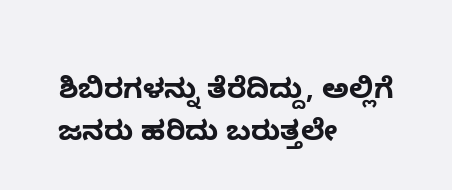ಶಿಬಿರಗಳನ್ನು ತೆರೆದಿದ್ದು, ಅಲ್ಲಿಗೆ ಜನರು ಹರಿದು ಬರುತ್ತಲೇ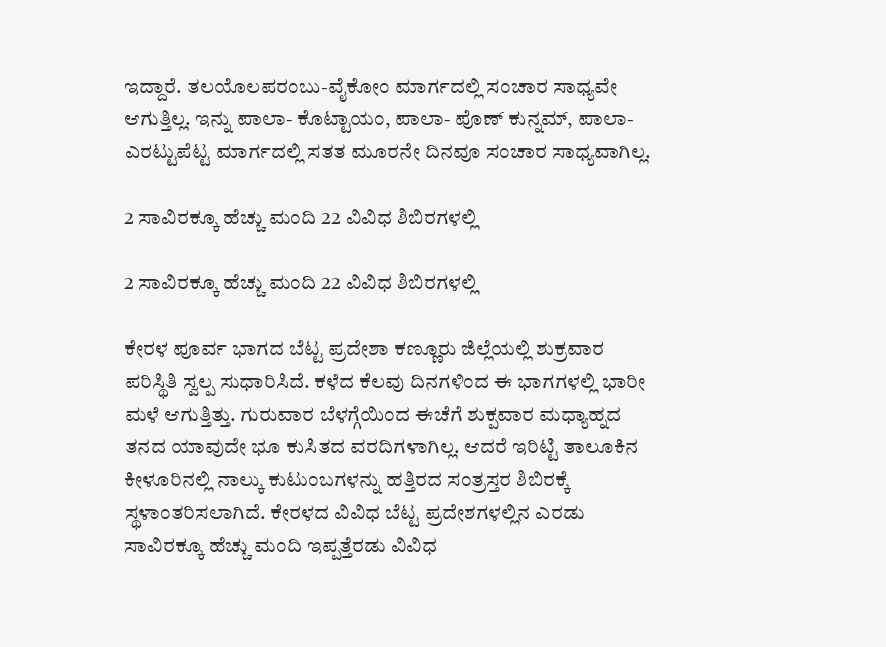ಇದ್ದಾರೆ. ತಲಯೊಲಪರಂಬು-ವೈಕೋಂ ಮಾರ್ಗದಲ್ಲಿ ಸಂಚಾರ ಸಾಧ್ಯವೇ ಆಗುತ್ತಿಲ್ಲ. ಇನ್ನು ಪಾಲಾ- ಕೊಟ್ಟಾಯಂ, ಪಾಲಾ- ಪೊಣ್ ಕುನ್ನಮ್, ಪಾಲಾ- ಎರಟ್ಟುಪೆಟ್ಟ ಮಾರ್ಗದಲ್ಲಿ ಸತತ ಮೂರನೇ ದಿನವೂ ಸಂಚಾರ ಸಾಧ್ಯವಾಗಿಲ್ಲ.

2 ಸಾವಿರಕ್ಕೂ ಹೆಚ್ಚು ಮಂದಿ 22 ವಿವಿಧ ಶಿಬಿರಗಳಲ್ಲಿ

2 ಸಾವಿರಕ್ಕೂ ಹೆಚ್ಚು ಮಂದಿ 22 ವಿವಿಧ ಶಿಬಿರಗಳಲ್ಲಿ

ಕೇರಳ ಪೂರ್ವ ಭಾಗದ ಬೆಟ್ಟ ಪ್ರದೇಶಾ ಕಣ್ಣೂರು ಜಿಲ್ಲೆಯಲ್ಲಿ ಶುಕ್ರವಾರ ಪರಿಸ್ಥಿತಿ ಸ್ವಲ್ಪ ಸುಧಾರಿಸಿದೆ. ಕಳೆದ ಕೆಲವು ದಿನಗಳಿಂದ ಈ ಭಾಗಗಳಲ್ಲಿ ಭಾರೀ ಮಳೆ ಆಗುತ್ತಿತ್ತು. ಗುರುವಾರ ಬೆಳಗ್ಗೆಯಿಂದ ಈಚೆಗೆ ಶುಕ್ಪವಾರ ಮಧ್ಯಾಹ್ನದ ತನದ ಯಾವುದೇ ಭೂ ಕುಸಿತದ ವರದಿಗಳಾಗಿಲ್ಲ. ಆದರೆ ಇರಿಟ್ಟಿ ತಾಲೂಕಿನ ಕೀಳೂರಿನಲ್ಲಿ ನಾಲ್ಕು ಕುಟುಂಬಗಳನ್ನು ಹತ್ತಿರದ ಸಂತ್ರಸ್ತರ ಶಿಬಿರಕ್ಕೆ ಸ್ಥಳಾಂತರಿಸಲಾಗಿದೆ. ಕೇರಳದ ವಿವಿಧ ಬೆಟ್ಟ ಪ್ರದೇಶಗಳಲ್ಲಿನ ಎರಡು ಸಾವಿರಕ್ಕೂ ಹೆಚ್ಚು ಮಂದಿ ಇಪ್ಪತ್ತೆರಡು ವಿವಿಧ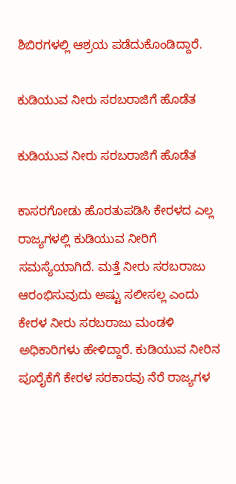ಶಿಬಿರಗಳಲ್ಲಿ ಆಶ್ರಯ ಪಡೆದುಕೊಂಡಿದ್ದಾರೆ.

ಕುಡಿಯುವ ನೀರು ಸರಬರಾಜಿಗೆ ಹೊಡೆತ

ಕುಡಿಯುವ ನೀರು ಸರಬರಾಜಿಗೆ ಹೊಡೆತ

ಕಾಸರಗೋಡು ಹೊರತುಪಡಿಸಿ ಕೇರಳದ ಎಲ್ಲ ರಾಜ್ಯಗಳಲ್ಲಿ ಕುಡಿಯುವ ನೀರಿಗೆ ಸಮಸ್ಯೆಯಾಗಿದೆ. ಮತ್ತೆ ನೀರು ಸರಬರಾಜು ಆರಂಭಿಸುವುದು ಅಷ್ಟು ಸಲೀಸಲ್ಲ ಎಂದು ಕೇರಳ ನೀರು ಸರಬರಾಜು ಮಂಡಳಿ ಅಧಿಕಾರಿಗಳು ಹೇಳಿದ್ದಾರೆ. ಕುಡಿಯುವ ನೀರಿನ ಪೂರೈಕೆಗೆ ಕೇರಳ ಸರಕಾರವು ನೆರೆ ರಾಜ್ಯಗಳ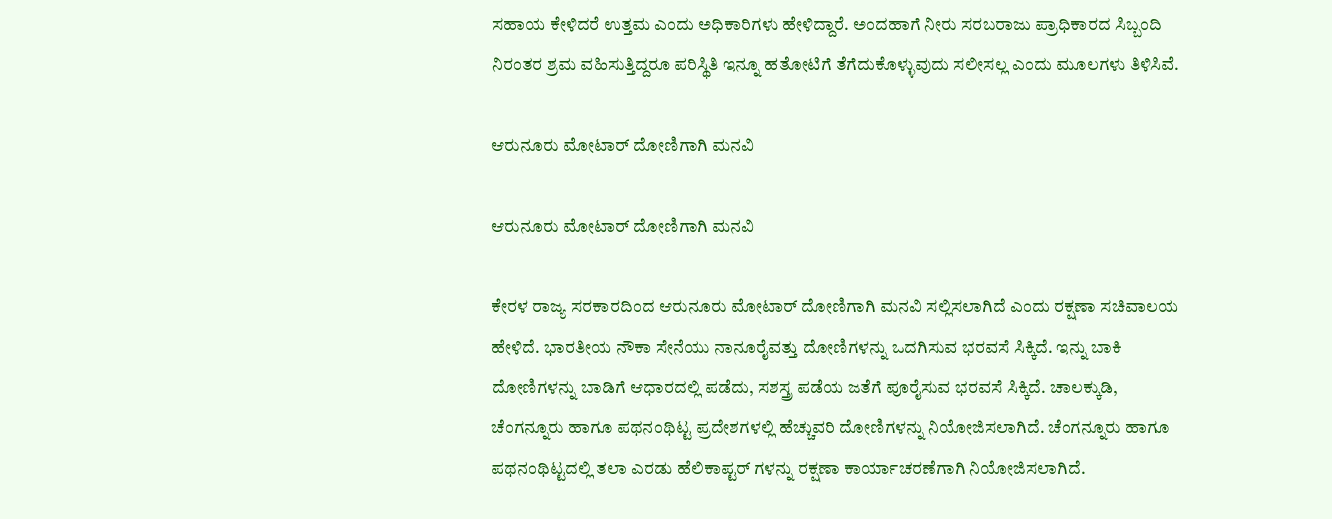ಸಹಾಯ ಕೇಳಿದರೆ ಉತ್ತಮ ಎಂದು ಅಧಿಕಾರಿಗಳು ಹೇಳಿದ್ದಾರೆ. ಅಂದಹಾಗೆ ನೀರು ಸರಬರಾಜು ಪ್ರಾಧಿಕಾರದ ಸಿಬ್ಬಂದಿ ನಿರಂತರ ಶ್ರಮ ವಹಿಸುತ್ತಿದ್ದರೂ ಪರಿಸ್ಥಿತಿ ಇನ್ನೂ ಹತೋಟಿಗೆ ತೆಗೆದುಕೊಳ್ಳುವುದು ಸಲೀಸಲ್ಲ ಎಂದು ಮೂಲಗಳು ತಿಳಿಸಿವೆ.

ಆರುನೂರು ಮೋಟಾರ್ ದೋಣಿಗಾಗಿ ಮನವಿ

ಆರುನೂರು ಮೋಟಾರ್ ದೋಣಿಗಾಗಿ ಮನವಿ

ಕೇರಳ ರಾಜ್ಯ ಸರಕಾರದಿಂದ ಆರುನೂರು ಮೋಟಾರ್ ದೋಣಿಗಾಗಿ ಮನವಿ ಸಲ್ಲಿಸಲಾಗಿದೆ ಎಂದು ರಕ್ಷಣಾ ಸಚಿವಾಲಯ ಹೇಳಿದೆ. ಭಾರತೀಯ ನೌಕಾ ಸೇನೆಯು ನಾನೂರೈವತ್ತು ದೋಣಿಗಳನ್ನು ಒದಗಿಸುವ ಭರವಸೆ ಸಿಕ್ಕಿದೆ. ಇನ್ನು ಬಾಕಿ ದೋಣಿಗಳನ್ನು ಬಾಡಿಗೆ ಆಧಾರದಲ್ಲಿ ಪಡೆದು, ಸಶಸ್ತ್ರ ಪಡೆಯ ಜತೆಗೆ ಪೂರೈಸುವ ಭರವಸೆ ಸಿಕ್ಕಿದೆ. ಚಾಲಕ್ಕುಡಿ, ಚೆಂಗನ್ನೂರು ಹಾಗೂ ಪಥನಂಥಿಟ್ಟ ಪ್ರದೇಶಗಳಲ್ಲಿ ಹೆಚ್ಚುವರಿ ದೋಣಿಗಳನ್ನು ನಿಯೋಜಿಸಲಾಗಿದೆ. ಚೆಂಗನ್ನೂರು ಹಾಗೂ ಪಥನಂಥಿಟ್ಟದಲ್ಲಿ ತಲಾ ಎರಡು ಹೆಲಿಕಾಪ್ಟರ್ ಗಳನ್ನು ರಕ್ಷಣಾ ಕಾರ್ಯಾಚರಣೆಗಾಗಿ ನಿಯೋಜಿಸಲಾಗಿದೆ.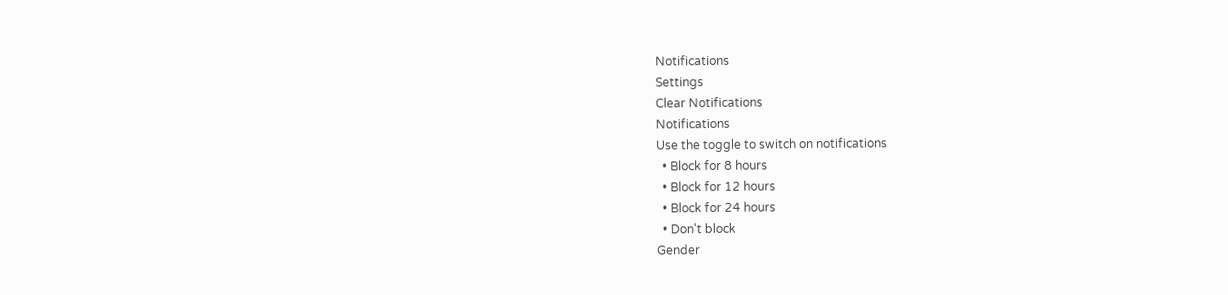Notifications
Settings
Clear Notifications
Notifications
Use the toggle to switch on notifications
  • Block for 8 hours
  • Block for 12 hours
  • Block for 24 hours
  • Don't block
Gender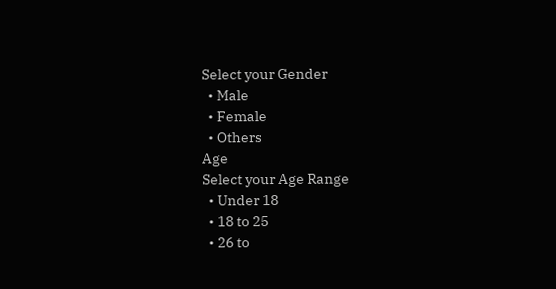Select your Gender
  • Male
  • Female
  • Others
Age
Select your Age Range
  • Under 18
  • 18 to 25
  • 26 to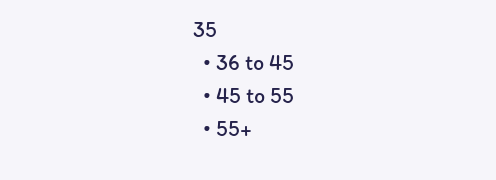35
  • 36 to 45
  • 45 to 55
  • 55+